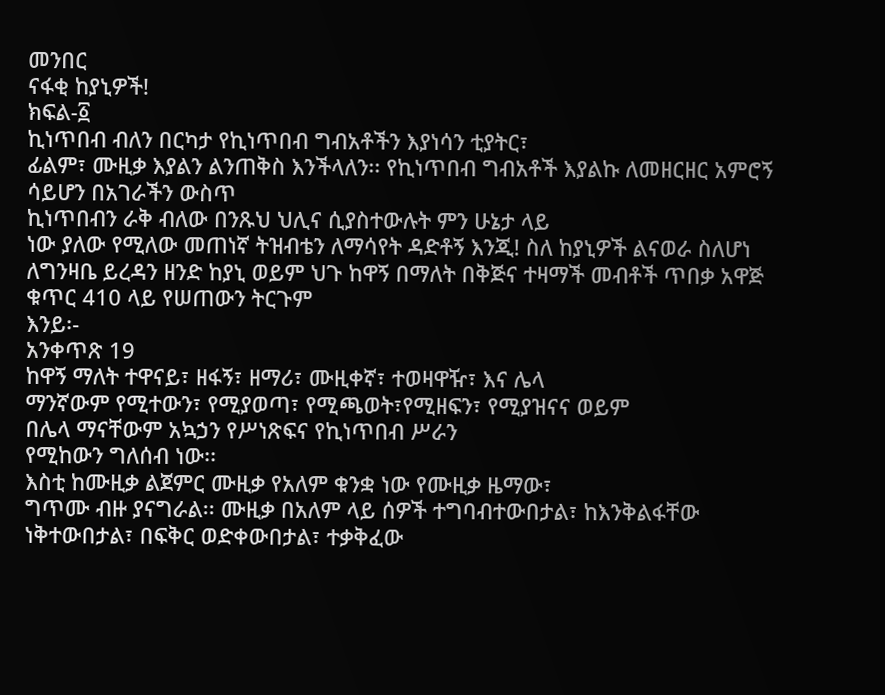መንበር
ናፋቂ ከያኒዎች!
ክፍል-፩
ኪነጥበብ ብለን በርካታ የኪነጥበብ ግብአቶችን እያነሳን ቲያትር፣
ፊልም፣ ሙዚቃ እያልን ልንጠቅስ እንችላለን፡፡ የኪነጥበብ ግብአቶች እያልኩ ለመዘርዘር አምሮኝ ሳይሆን በአገራችን ውስጥ
ኪነጥበብን ራቅ ብለው በንጹህ ህሊና ሲያስተውሉት ምን ሁኔታ ላይ
ነው ያለው የሚለው መጠነኛ ትዝብቴን ለማሳየት ዳድቶኝ እንጂ! ስለ ከያኒዎች ልናወራ ስለሆነ ለግንዛቤ ይረዳን ዘንድ ከያኒ ወይም ህጉ ከዋኝ በማለት በቅጅና ተዛማች መብቶች ጥበቃ አዋጅ
ቁጥር 410 ላይ የሠጠውን ትርጉም
እንይ፡-
አንቀጥጽ 19
ከዋኝ ማለት ተዋናይ፣ ዘፋኝ፣ ዘማሪ፣ ሙዚቀኛ፣ ተወዛዋዥ፣ እና ሌላ
ማንኛውም የሚተውን፣ የሚያወጣ፣ የሚጫወት፣የሚዘፍን፣ የሚያዝናና ወይም
በሌላ ማናቸውም አኳኃን የሥነጽፍና የኪነጥበብ ሥራን
የሚከውን ግለሰብ ነው፡፡
እስቲ ከሙዚቃ ልጀምር ሙዚቃ የአለም ቁንቋ ነው የሙዚቃ ዜማው፣
ግጥሙ ብዙ ያናግራል፡፡ ሙዚቃ በአለም ላይ ሰዎች ተግባብተውበታል፣ ከእንቅልፋቸው ነቅተውበታል፣ በፍቅር ወድቀውበታል፣ ተቃቅፈው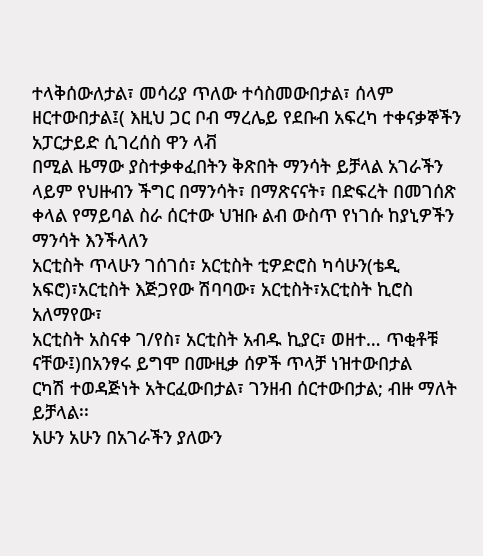ተላቅሰውለታል፣ መሳሪያ ጥለው ተሳስመውበታል፣ ሰላም ዘርተውበታል፤( እዚህ ጋር ቦብ ማረሌይ የደቡብ አፍረካ ተቀናቃኞችን አፓርታይድ ሲገረሰስ ዋን ላቭ
በሚል ዜማው ያስተቃቀፈበትን ቅጽበት ማንሳት ይቻላል አገራችን ላይም የህዙብን ችግር በማንሳት፣ በማጽናናት፣ በድፍረት በመገሰጽ
ቀላል የማይባል ስራ ሰርተው ህዝቡ ልብ ውስጥ የነገሱ ከያኒዎችን ማንሳት እንችላለን
አርቲስት ጥላሁን ገሰገሰ፣ አርቲስት ቲዎድሮስ ካሳሁን(ቴዲ አፍሮ)፣አርቲስት እጅጋየው ሽባባው፣ አርቲስት፣አርቲስት ኪሮስ አለማየው፣
አርቲስት አስናቀ ገ/የስ፣ አርቲስት አብዱ ኪያር፣ ወዘተ… ጥቂቶቹ ናቸው፤)በአንፃሩ ይግሞ በሙዚቃ ሰዎች ጥላቻ ነዝተውበታል
ርካሽ ተወዳጅነት አትርፈውበታል፣ ገንዘብ ሰርተውበታል; ብዙ ማለት ይቻላል፡፡
አሁን አሁን በአገራችን ያለውን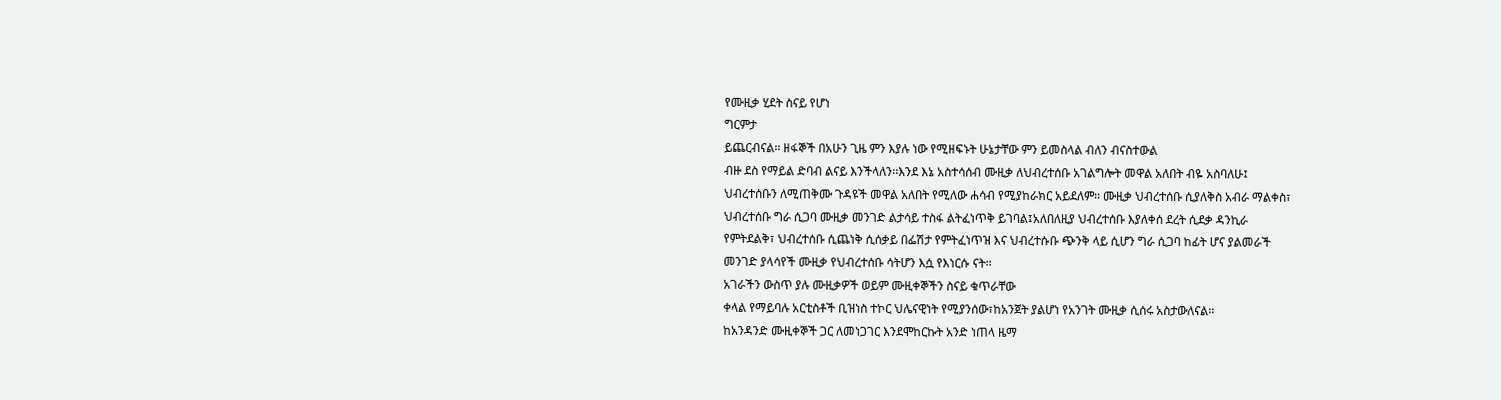የሙዚቃ ሂደት ስናይ የሆነ
ግርምታ
ይጨርብናል፡፡ ዘፋኞች በአሁን ጊዜ ምን እያሉ ነው የሚዘፍኑት ሁኔታቸው ምን ይመስላል ብለን ብናስተውል
ብዙ ደስ የማይል ድባብ ልናይ እንችላለን፡፡እንደ እኔ አስተሳሰብ ሙዚቃ ለህብረተሰቡ አገልግሎት መዋል አለበት ብዬ አስባለሁ፤
ህብረተሰቡን ለሚጠቅሙ ጉዳዩች መዋል አለበት የሚለው ሐሳብ የሚያከራክር አይደለም፡፡ ሙዚቃ ህብረተሰቡ ሲያለቅስ አብራ ማልቀስ፣
ህብረተሰቡ ግራ ሲጋባ ሙዚቃ መንገድ ልታሳይ ተስፋ ልትፈነጥቅ ይገባል፤አለበለዚያ ህብረተሰቡ እያለቀሰ ደረት ሲደቃ ዳንኪራ
የምትደልቅ፣ ህብረተሰቡ ሲጨነቅ ሲሰቃይ በፌሽታ የምትፈነጥዝ እና ህብረተሱቡ ጭንቅ ላይ ሲሆን ግራ ሲጋባ ከፊት ሆና ያልመራች
መንገድ ያላሳየች ሙዚቃ የህብረተሰቡ ሳትሆን እሷ የእነርሱ ናት፡፡
አገራችን ውስጥ ያሉ ሙዚቃዎች ወይም ሙዚቀኞችን ስናይ ቁጥራቸው
ቀላል የማይባሉ አርቲስቶች ቢዝነስ ተኮር ህሌናዊነት የሚያንሰው፣ከአንጀት ያልሆነ የአንገት ሙዚቃ ሲሰሩ አስታውለናል፡፡
ከአንዳንድ ሙዚቀኞች ጋር ለመነጋገር እንደሞከርኩት አንድ ነጠላ ዜማ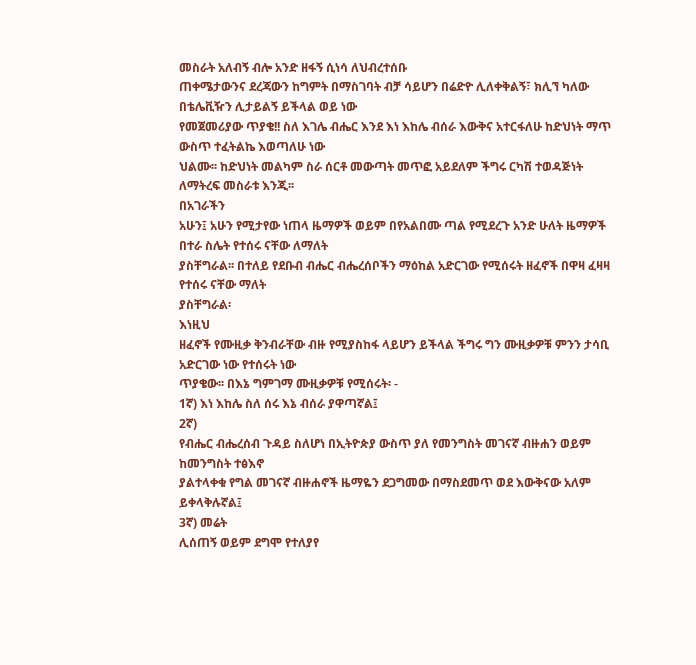መስራት አለብኝ ብሎ አንድ ዘፋኝ ሲነሳ ለህብረተሰቡ
ጠቀሜታውንና ደረጃውን ከግምት በማስገባት ብቻ ሳይሆን በሬድዮ ሊለቀቅልኝ፣ ክሊኘ ካለው በቴሌቪዥን ሊታይልኝ ይችላል ወይ ነው
የመጀመሪያው ጥያቄ!! ስለ እገሌ ብሔር እንደ እነ እከሌ ብሰራ እውቅና አተርፋለሁ ከድህነት ማጥ ውስጥ ተፈትልኬ እወጣለሁ ነው
ህልሙ፡፡ ከድህነት መልካም ስራ ሰርቶ መውጣት መጥፎ አይደለም ችግሩ ርካሽ ተወዳጅነት ለማትረፍ መስራቱ እንጂ፡፡
በአገራችን
አሁን፤ አሁን የሚታየው ነጠላ ዜማዎች ወይም በየአልበሙ ጣል የሚደረጉ አንድ ሁለት ዜማዎች በተራ ስሌት የተሰሩ ናቸው ለማለት
ያስቸግራል፡፡ በተለይ የደቡብ ብሔር ብሔረሰቦችን ማዕከል አድርገው የሚሰሩት ዘፈኖች በዋዛ ፈዛዛ የተሰሩ ናቸው ማለት
ያስቸግራል፡
እነዚህ
ዘፈኖች የሙዚቃ ቅንብራቸው ብዙ የሚያስከፋ ላይሆን ይችላል ችግሩ ግን ሙዚቃዎቹ ምንን ታሳቢ አድርገው ነው የተሰሩት ነው
ጥያቄው፡፡ በእኔ ግምገማ ሙዚቃዎቹ የሚሰሩት፡ -
1ኛ) እነ እከሌ ስለ ሰሩ እኔ ብሰራ ያዋጣኛል፤
2ኛ)
የብሔር ብሔረሰብ ጉዳይ ስለሆነ በኢትዮጵያ ውስጥ ያለ የመንግስት መገናኛ ብዙሐን ወይም ከመንግስት ተፅእኖ
ያልተላቀቁ የግል መገናኛ ብዙሐኖች ዜማዬን ደጋግመው በማስደመጥ ወደ እውቅናው አለም ይቀላቅሉኛል፤
3ኛ) መሬት
ሊሰጠኝ ወይም ደግሞ የተለያየ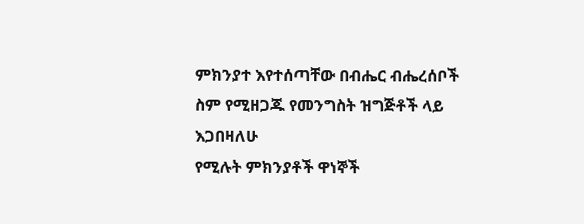ምክንያተ እየተሰጣቸው በብሔር ብሔረሰቦች ስም የሚዘጋጁ የመንግስት ዝግጅቶች ላይ እጋበዛለሁ
የሚሉት ምክንያቶች ዋነኞች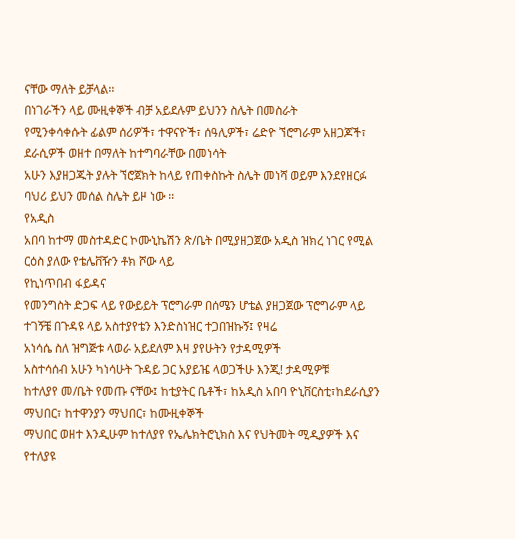ናቸው ማለት ይቻላል፡፡
በነገራችን ላይ ሙዚቀኞች ብቻ አይደሉም ይህንን ስሌት በመስራት
የሚንቀሳቀሱት ፊልም ሰሪዎች፣ ተዋናዮች፣ ሰዓሊዎች፣ ሬድዮ ኘሮግራም አዘጋጆች፣ ደራሲዎች ወዘተ በማለት ከተግባራቸው በመነሳት
አሁን እያዘጋጁት ያሉት ኘሮጀክት ከላይ የጠቀስኩት ስሌት መነሻ ወይም እንደየዘርፉ ባህሪ ይህን መሰል ስሌት ይዞ ነው ፡፡
የአዲስ
አበባ ከተማ መስተዳድር ኮሙኒኬሽን ጽ/ቤት በሚያዘጋጀው አዲስ ዝክረ ነገር የሚል ርዕስ ያለው የቴሌቨዥን ቶክ ሾው ላይ
የኪነጥበብ ፋይዳና
የመንግስት ድጋፍ ላይ የውይይት ፕሮግራም በሰሜን ሆቴል ያዘጋጀው ፕሮግራም ላይ
ተገኝቼ በጉዳዩ ላይ አስተያየቴን እንድስነዝር ተጋበዝኩኝ፤ የዛሬ
አነሳሴ ስለ ዝግጅቱ ላወራ አይደለም እዛ ያየሁትን የታዳሚዎች
አስተሳሰብ አሁን ካነሳሁት ጉዳይ ጋር አያይዤ ላወጋችሁ እንጂ! ታዳሚዎቹ
ከተለያየ መ/ቤት የመጡ ናቸው፤ ከቲያትር ቤቶች፣ ከአዲስ አበባ ዮኒቨርስቲ፣ከደራሲያን ማህበር፣ ከተዋንያን ማህበር፣ ከሙዚቀኞች
ማህበር ወዘተ እንዲሁም ከተለያየ የኤሌክትሮኒክስ እና የህትመት ሚዲያዎች እና የተለያዩ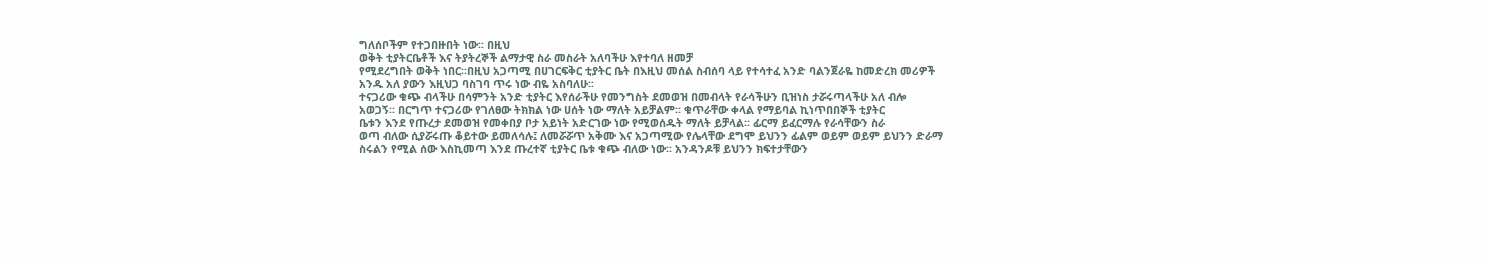ግለሰቦችም የተጋበዙበት ነው፡፡ በዚህ
ወቅት ቲያትርቤቶች እና ትያትረኞች ልማታዊ ስራ መስራት አለባችሁ እየተባለ ዘመቻ
የሚደረግበት ወቅት ነበር፡፡በዚህ አጋጣሚ በሀገርፍቅር ቲያትር ቤት በእዚህ መሰል ስብሰባ ላይ የተሳተፈ አንድ ባልንጀራዬ ከመድረክ መሪዎች
አንዱ አለ ያውን እዚህጋ ባስገባ ጥሩ ነው ብዬ አስባለሁ፡፡
ተናጋሪው ቁጭ ብላችሁ በሳምንት አንድ ቲያትር እየሰራችሁ የመንግስት ደመወዝ በመብላት የራሳችሁን ቢዝነስ ታሯሩጣላችሁ አለ ብሎ
አወጋኝ፡፡ በርግጥ ተናጋሪው የገለፀው ትክክል ነው ሀሰት ነው ማለት አይቻልም፡፡ ቁጥራቸው ቀላል የማይባል ኪነጥበበኞች ቲያትር
ቤቱን እንደ የጡረታ ደመወዝ የመቀበያ ቦታ አይነት አድርገው ነው የሚወሰዱት ማለት ይቻላል፡፡ ፊርማ ይፈርማሉ የራሳቸውን ስራ
ወጣ ብለው ሲያሯሩጡ ቆይተው ይመለሳሉ፤ ለመሯሯጥ አቅሙ እና አጋጣሚው የሌላቸው ደግሞ ይህንን ፊልም ወይም ወይም ይህንን ድራማ
ስሩልን የሚል ሰው እስኪመጣ እንደ ጡረተኛ ቲያትር ቤቱ ቁጭ ብለው ነው፡፡ አንዳንዶቹ ይህንን ክፍተታቸውን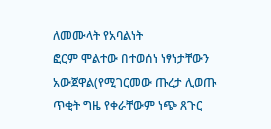ለመሙላት የአባልነት
ፎርም ሞልተው በተወሰነ ነፃነታቸውን አውጀዋል(የሚገርመው ጡረታ ሊወጡ ጥቂት ግዜ የቀራቸውም ነጭ ጸጉር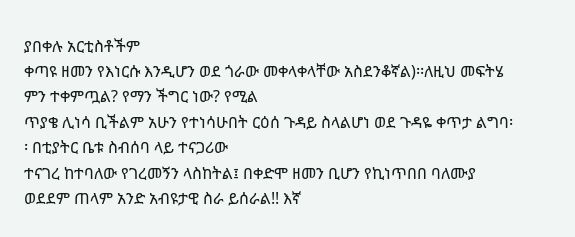ያበቀሉ አርቲስቶችም
ቀጣዩ ዘመን የእነርሱ እንዲሆን ወደ ጎራው መቀላቀላቸው አስደንቆኛል)፡፡ለዚህ መፍትሄ ምን ተቀምጧል? የማን ችግር ነው? የሚል
ጥያቄ ሊነሳ ቢችልም አሁን የተነሳሁበት ርዕሰ ጉዳይ ስላልሆነ ወደ ጉዳዬ ቀጥታ ልግባ፡፡ በቲያትር ቤቱ ስብሰባ ላይ ተናጋሪው
ተናገረ ከተባለው የገረመኝን ላስከትል፤ በቀድሞ ዘመን ቢሆን የኪነጥበበ ባለሙያ
ወደደም ጠላም አንድ አብዩታዊ ስራ ይሰራል!! እኛ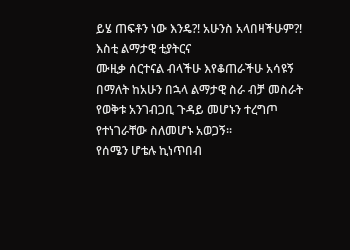ይሄ ጠፍቶን ነው እንዴ?! አሁንስ አላበዛችሁም?! እስቲ ልማታዊ ቲያትርና
ሙዚቃ ሰርተናል ብላችሁ እየቆጠራችሁ አሳዩኝ በማለት ከአሁን በኋላ ልማታዊ ስራ ብቻ መስራት የወቅቱ አንገብጋቢ ጉዳይ መሆኑን ተረግጦ
የተነገራቸው ስለመሆኑ አወጋኝ፡፡
የሰሜን ሆቴሉ ኪነጥበብ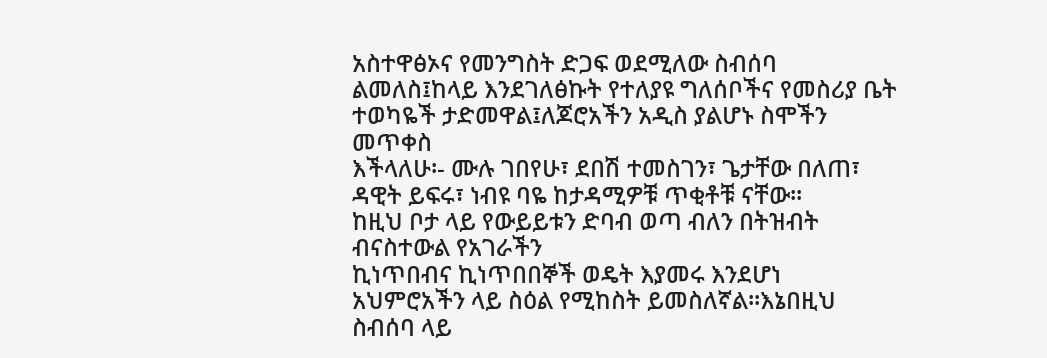አስተዋፅኦና የመንግስት ድጋፍ ወደሚለው ስብሰባ
ልመለስ፤ከላይ እንደገለፅኩት የተለያዩ ግለሰቦችና የመስሪያ ቤት ተወካዬች ታድመዋል፤ለጆሮአችን አዲስ ያልሆኑ ስሞችን መጥቀስ
እችላለሁ፡- ሙሉ ገበየሁ፣ ደበሽ ተመስገን፣ ጌታቸው በለጠ፣ ዳዊት ይፍሩ፣ ነብዩ ባዬ ከታዳሚዎቹ ጥቂቶቹ ናቸው፡፡
ከዚህ ቦታ ላይ የውይይቱን ድባብ ወጣ ብለን በትዝብት ብናስተውል የአገራችን
ኪነጥበብና ኪነጥበበኞች ወዴት እያመሩ እንደሆነ አህምሮአችን ላይ ስዕል የሚከስት ይመስለኛል፡፡እኔበዚህ ስብሰባ ላይ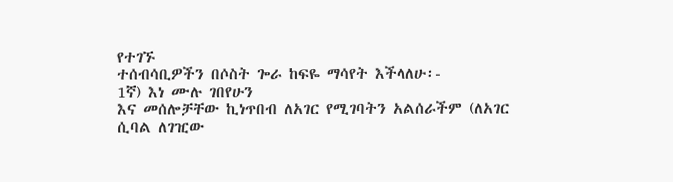የተገኙ
ተሰብሳቢዎችን በሶስት ጐራ ከፍዬ ማሳየት እችላለሁ፡-
1ኛ) እነ ሙሉ ገበየሁን
እና መሰሎቻቸው ኪነጥበብ ለአገር የሚገባትን አልሰራችም (ለአገር ሲባል ለገዢው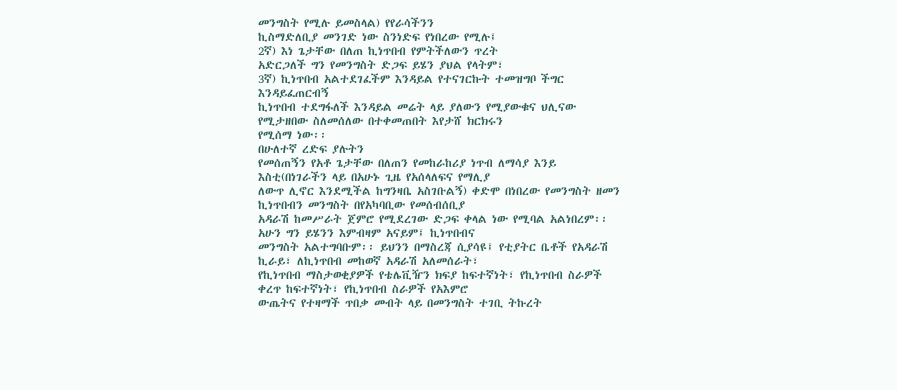መንግስት የሚሉ ይመስላል) የየራሳችንን
ኪስማድለቢያ መንገድ ነው ስንነድፍ የነበረው የሚሉ፤
2ኛ) እነ ጌታቸው በለጠ ኪነጥበብ የምትችለውን ጥረት
አድርጋለች ግን የመንግስት ድጋፍ ይሄን ያህል የላትም፣
3ኛ) ኪነጥበብ አልተደገፈችም እንዳይል የተናገርኩት ተመዝግቦ ችግር እንዳይፈጠርብኝ
ኪነጥበብ ተደግፋለች እንዳይል መሬት ላይ ያለውን የሚያውቁና ህሊናው የሚታዘበው ስለመሰለው በተቀመጠበት እየታሸ ክርክሩን
የሚሰማ ነው፡፡
በሁለተኛ ረድፍ ያሉትን
የመሰጠኝን የአቶ ጌታቸው በለጠን የመከራከሪያ ነጥብ ለማሳያ እንይ እስቲ(በነገራችን ላይ በአሁኑ ጊዜ የአሰላለፍና የማሊያ
ለውጥ ሊኖር እንደሚችል ከግንዛቤ አስገቡልኝ) ቀድሞ በነበረው የመንግስት ዘመን ኪነጥበብን መንግስት በየአካባቢው የመሰብሰቢያ
አዳራሽ ከመሥራት ጀምሮ የሚደረገው ድጋፍ ቀላል ነው የሚባል አልነበረም፡፡ አሁን ግን ይሄንን እምብዛም አናይም፤ ኪነጥበብና
መንግስት አልተግባቡም፡፡ ይህንን በማስረጃ ሲያሳዩ፤ የቲያትር ቤቶች የአዳራሽ ኪራይ፣ ለኪነጥበብ መከወኛ አዳራሽ አለመሰራት፣
የኪነጥበብ ማስታወቂያዎች የቴሌቪዥን ክፍያ ከፍተኛነት፣ የኪነጥበብ ስራዎች ቀረጥ ከፍተኛነት፣ የኪነጥበብ ስራዎች የአእምሮ
ውጤትና የተዛማች ጥበቃ መብት ላይ በመንግስት ተገቢ ትኩረት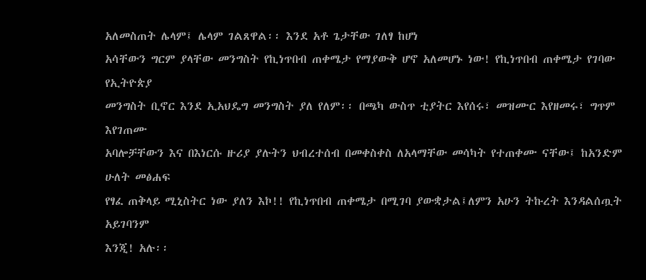አለመስጠት ሌላም፤ ሌላም ገልጸዋል፡፡ እንደ አቶ ጌታቸው ገለፃ ከሆነ
አሳቸውን ግርም ያላቸው መንግስት የኪነጥበብ ጠቀሜታ የማያውቅ ሆኖ አለመሆኑ ነው! የኪነጥበብ ጠቀሜታ የገባው የኢትዮጵያ
መንግስት ቢኖር እንደ ኢአህዴግ መንግስት ያለ የለም፡፡ በጫካ ውስጥ ቲያትር እየሰሩ፣ መዝሙር እየዘመሩ፣ ግጥም እየገጠሙ
አባሎቻቸውን እና በእነርሱ ዙሪያ ያሉትን ህብረተሰብ በመቀስቀስ ለአላማቸው መሳካት የተጠቀሙ ናቸው፤ ከአንድም ሁለት መፅሐፍ
የፃፈ ጠቅላይ ሚኒስትር ነው ያለን እኮ!! የኪነጥበብ ጠቀሜታ በሚገባ ያውቋታል፤ለምን አሁን ትኩረት እንዳልሰጧት አይገባንም
እንጂ! አሉ፡፡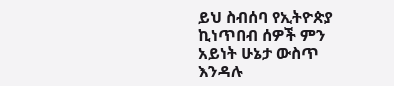ይህ ስብሰባ የኢትዮጵያ ኪነጥበብ ሰዎች ምን አይነት ሁኔታ ውስጥ
እንዳሉ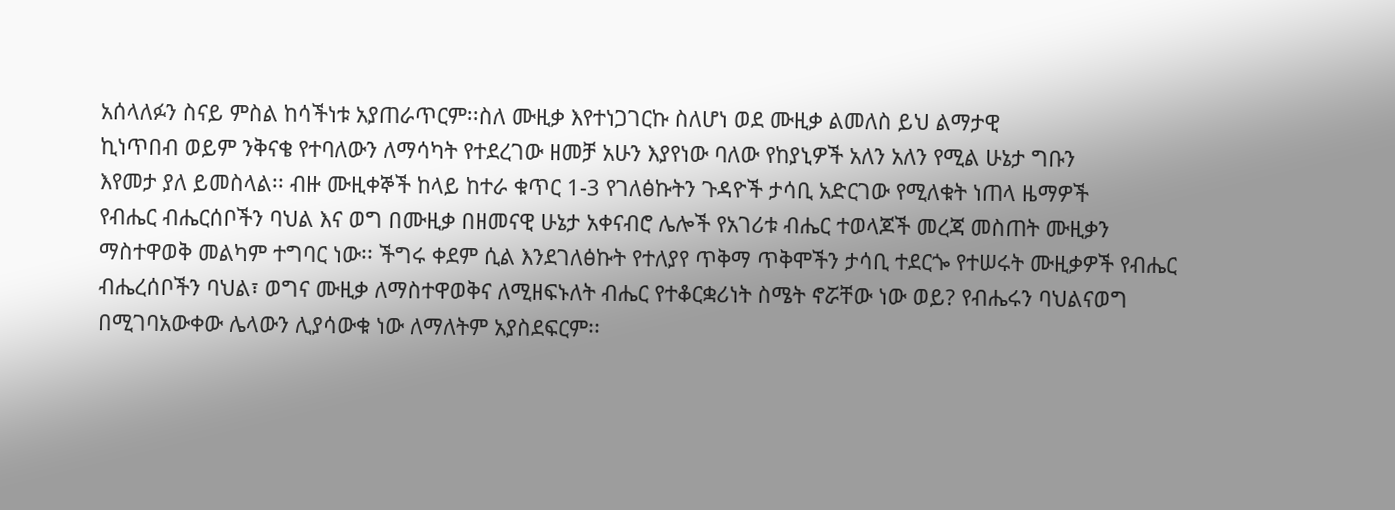አሰላለፉን ስናይ ምስል ከሳችነቱ አያጠራጥርም፡፡ስለ ሙዚቃ እየተነጋገርኩ ስለሆነ ወደ ሙዚቃ ልመለስ ይህ ልማታዊ
ኪነጥበብ ወይም ንቅናቄ የተባለውን ለማሳካት የተደረገው ዘመቻ አሁን እያየነው ባለው የከያኒዎች አለን አለን የሚል ሁኔታ ግቡን
እየመታ ያለ ይመስላል፡፡ ብዙ ሙዚቀኞች ከላይ ከተራ ቁጥር 1-3 የገለፅኩትን ጉዳዮች ታሳቢ አድርገው የሚለቁት ነጠላ ዜማዎች
የብሔር ብሔርሰቦችን ባህል እና ወግ በሙዚቃ በዘመናዊ ሁኔታ አቀናብሮ ሌሎች የአገሪቱ ብሔር ተወላጆች መረጃ መስጠት ሙዚቃን
ማስተዋወቅ መልካም ተግባር ነው፡፡ ችግሩ ቀደም ሲል እንደገለፅኩት የተለያየ ጥቅማ ጥቅሞችን ታሳቢ ተደርጐ የተሠሩት ሙዚቃዎች የብሔር
ብሔረሰቦችን ባህል፣ ወግና ሙዚቃ ለማስተዋወቅና ለሚዘፍኑለት ብሔር የተቆርቋሪነት ስሜት ኖሯቸው ነው ወይ? የብሔሩን ባህልናወግ
በሚገባአውቀው ሌላውን ሊያሳውቁ ነው ለማለትም አያስደፍርም፡፡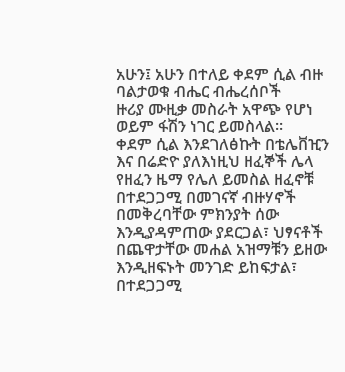አሁን፤ አሁን በተለይ ቀደም ሲል ብዙ ባልታወቁ ብሔር ብሔረሰቦች
ዙሪያ ሙዚቃ መስራት አዋጭ የሆነ ወይም ፋሽን ነገር ይመስላል፡፡
ቀደም ሲል እንደገለፅኩት በቴሌቨዢን እና በሬድዮ ያለእነዚህ ዘፈኞች ሌላ
የዘፈን ዜማ የሌለ ይመስል ዘፈኖቹ በተደጋጋሚ በመገናኛ ብዙሃኖች በመቅረባቸው ምክንያት ሰው እንዲያዳምጠው ያደርጋል፣ ህፃናቶች
በጨዋታቸው መሐል አዝማቹን ይዘው እንዲዘፍኑት መንገድ ይከፍታል፣ በተደጋጋሚ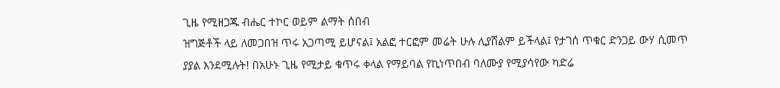ጊዜ የሚዘጋጁ ብሔር ተኮር ወይም ልማት ሰበብ
ዝግጅቶች ላይ ለመጋበዝ ጥሩ አጋጣሚ ይሆናል፤ አልፎ ተርፎም መሬት ሁሉ ሊያሸልም ይችላል፤ የታገሰ ጥቁር ድንጋይ ውሃ ሲመጥ
ያያል እንደሚሉት! በአሁኑ ጊዜ የሚታይ ቁጥሩ ቀላል የማይባል የኪነጥበብ ባለሙያ የሚያሳየው ካድሬ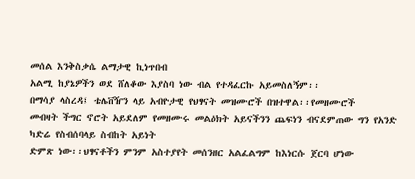መሰል እንቅስቃሴ ልማታዊ ኪነጥበብ
አልሚ ከያኔዎችን ወደ ሸለቆው እያስባ ነው ብል የተዳፈርኩ አይመስለኝም፡፡
በማሳያ ላስረዳ፤ ቴሌቨዥን ላይ አብዮታዊ የህፃናት መዝሙሮች በዝተዋል፡፡የመዘሙሮች
መብዛት ችግር ኖሮት አይደለም የመዘሙሩ መልዕክት አይናችንን ጨፍነን ብናደምጠው ግን የአንድ ካድሬ የስብሰባላይ ስብከት አይነት
ድምጽ ነው፡፡ህፃናቶችን ምንም አስተያየት መሰንዘር አልፈልግም ከእነርሱ ጀርባ ሆነው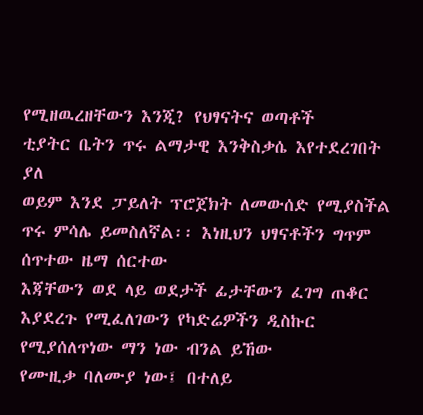የሚዘዉረዘቸውን እንጂ? የህፃናትና ወጣቶች
ቲያትር ቤትን ጥሩ ልማታዊ እንቅስቃሴ እየተደረገበት ያለ
ወይም እንደ ፓይለት ፕሮጀክት ለመውሰድ የሚያስችል ጥሩ ምሳሌ ይመስለኛል፡፡ እነዚህን ህፃናቶችን ግጥም ሰጥተው ዜማ ሰርተው
እጃቸውን ወደ ላይ ወደታች ፊታቸውን ፈገግ ጠቆር እያደረጉ የሚፈለገውን የካድሬዎችን ዲስኩር የሚያሰለጥነው ማን ነው ብንል ይኸው
የሙዚቃ ባለሙያ ነው፤ በተለይ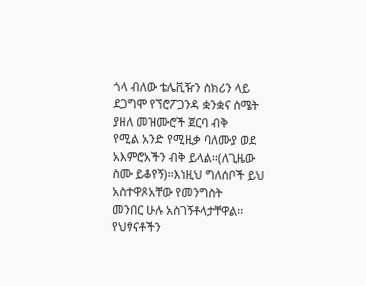ጎላ ብለው ቴሌቪዥን ስክሪን ላይ ደጋግሞ የኘሮፖጋንዳ ቋንቋና ስሜት ያዘለ መዝሙሮች ጀርባ ብቅ
የሚል አንድ የሚዚቃ ባለሙያ ወደ አእምሮአችን ብቅ ይላል፡፡(ለጊዜው
ስሙ ይቆየኝ)፡፡እነዚህ ግለሰቦች ይህ አስተዋጾአቸው የመንግስት
መንበር ሁሉ አስገኝቶላታቸዋል፡፡የህፃናቶችን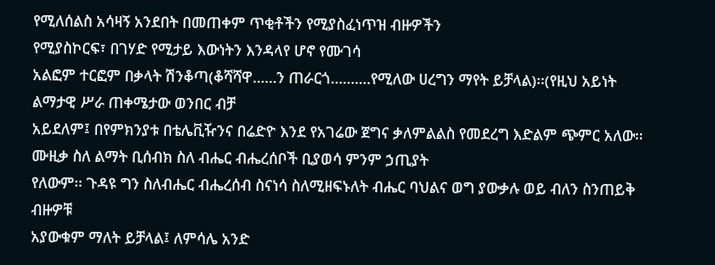የሚለሰልስ አሳዛኝ አንደበት በመጠቀም ጥቂቶችን የሚያስፈነጥዝ ብዙዎችን
የሚያስኮርፍ፣ በገሃድ የሚታይ እውነትን እንዳላየ ሆኖ የሙገሳ
አልፎም ተርፎም በቃላት ሽንቆጣ(ቆሻሻዋ……ን ጠራርጎ……….የሚለው ሀረግን ማየት ይቻላል)፡፡(የዚህ አይነት ልማታዊ ሥራ ጠቀሜታው ወንበር ብቻ
አይደለም፤ በየምክንያቱ በቴሌቪዥንና በሬድዮ እንደ የአገሬው ጀግና ቃለምልልስ የመደረግ እድልም ጭምር አለው፡፡
ሙዚቃ ስለ ልማት ቢሰብክ ስለ ብሔር ብሔረሰቦች ቢያወሳ ምንም ኃጢያት
የለውም፡፡ ጉዳዩ ግን ስለብሔር ብሔረሰብ ስናነሳ ስለሚዘፍኑለት ብሔር ባህልና ወግ ያውቃሉ ወይ ብለን ስንጠይቅ ብዙዎቹ
አያውቁም ማለት ይቻላል፤ ለምሳሌ አንድ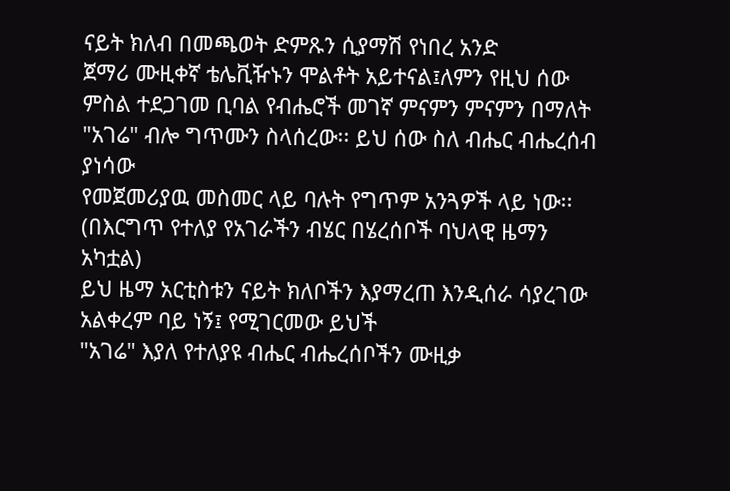ናይት ክለብ በመጫወት ድምጹን ሲያማሽ የነበረ አንድ
ጀማሪ ሙዚቀኛ ቴሌቪዥኑን ሞልቶት አይተናል፤ለምን የዚህ ሰው ምስል ተደጋገመ ቢባል የብሔሮች መገኛ ምናምን ምናምን በማለት
"አገሬ" ብሎ ግጥሙን ስላሰረው፡፡ ይህ ሰው ስለ ብሔር ብሔረሰብ ያነሳው
የመጀመሪያዉ መስመር ላይ ባሉት የግጥም አንጓዎች ላይ ነው፡፡ (በእርግጥ የተለያ የአገራችን ብሄር በሄረሰቦች ባህላዊ ዜማን አካቷል)
ይህ ዜማ አርቲስቱን ናይት ክለቦችን እያማረጠ እንዲሰራ ሳያረገው አልቀረም ባይ ነኝ፤ የሚገርመው ይህች
"አገሬ" እያለ የተለያዩ ብሔር ብሔረሰቦችን ሙዚቃ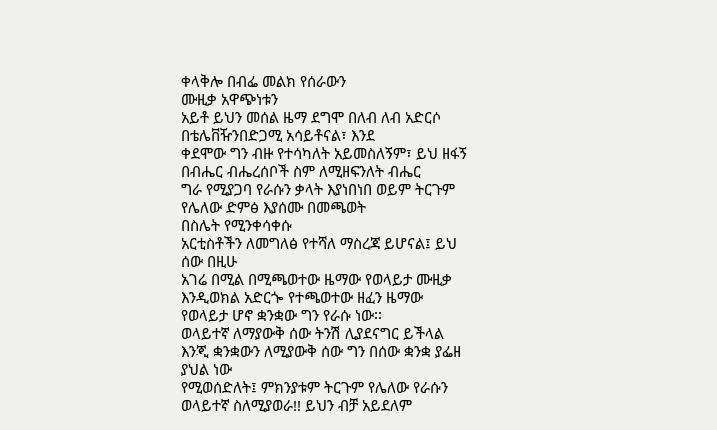ቀላቅሎ በብፌ መልክ የሰራውን
ሙዚቃ አዋጭነቱን
አይቶ ይህን መሰል ዜማ ደግሞ በለብ ለብ አድርሶ በቴሌቨዥንበድጋሚ አሳይቶናል፣ እንደ
ቀደሞው ግን ብዙ የተሳካለት አይመስለኝም፣ ይህ ዘፋኝ በብሔር ብሔረሰቦች ስም ለሚዘፍንለት ብሔር
ግራ የሚያጋባ የራሱን ቃላት እያነበነበ ወይም ትርጉም የሌለው ድምፅ እያሰሙ በመጫወት
በስሌት የሚንቀሳቀሱ
አርቲስቶችን ለመግለፅ የተሻለ ማስረጃ ይሆናል፤ ይህ ሰው በዚሁ
አገሬ በሚል በሚጫወተው ዜማው የወላይታ ሙዚቃ እንዲወክል አድርጐ የተጫወተው ዘፈን ዜማው የወላይታ ሆኖ ቋንቋው ግን የራሱ ነው፡፡
ወላይተኛ ለማያውቅ ሰው ትንሽ ሊያደናግር ይችላል እንጂ ቋንቋውን ለሚያውቅ ሰው ግን በሰው ቋንቋ ያፌዘ ያህል ነው
የሚወሰድለት፤ ምክንያቱም ትርጉም የሌለው የራሱን ወላይተኛ ስለሚያወራ!! ይህን ብቻ አይደለም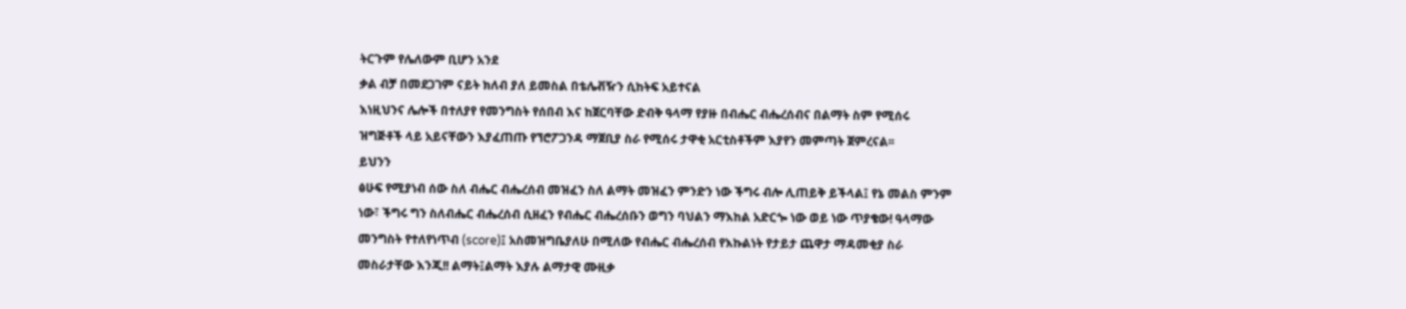ትርጉም የሌለውም ቢሆን አንደ
ቃል ብቻ በመደጋገም ናይት ክለብ ያለ ይመስል በቴሌቭዥን ሲከትፍ አይተናል
እነዚህንና ሌሎች በተለያየ የመንግስት የሰበብ እና ከጀርባቸው ድብቅ ዓላማ የያዙ በብሔር ብሔረሰብና በልማት ስም የሚሰሩ
ዝግጅቶች ላይ አይናቸውን እያፈጠጡ የኘሮፖጋንዳ ማጀቢያ ስራ የሚሰሩ ታዋቂ አርቲስቶችም እያየን መምጣት ጀምረናል፡፡
ይህንን
ፅሁፍ የሚያነብ ሰው ስለ ብሔር ብሔረሰብ መዝፈን ስለ ልማት መዝፈን ምንድን ነው ችግሩ ብሎ ሊጠይቅ ይችላል፤ የኔ መልስ ምንም
ነው፣ ችግሩ ግን ስለብሔር ብሔረሰብ ሲዘፈን የብሔር ብሔረሰቡን ወግን ባህልን ማእከል አድርጐ ነው ወይ ነው ጥያቄው! ዓላማው
መንግስት የተለየነጥብ (score)፤ አስመዝግቤያለሁ በሚለው የብሔር ብሔረሰብ የእኩልነት የታይታ ጨዋታ ማዳመቂያ ስራ
መስራታቸው እንጂ!! ልማት፤ልማት እያሉ ልማታዊ ሙዚቃ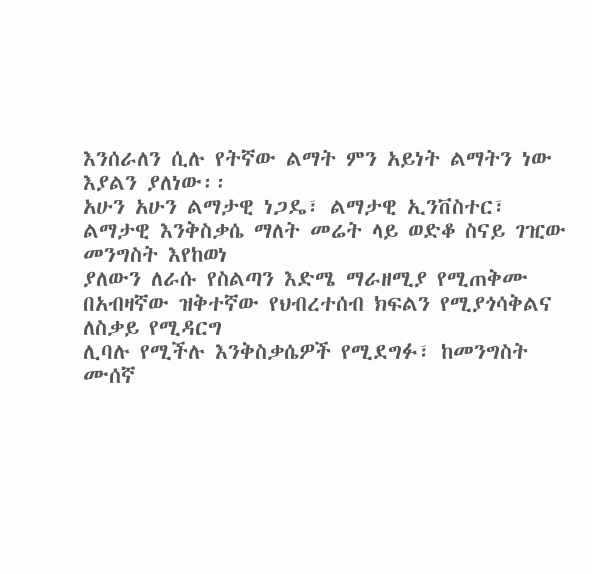እንሰራለን ሲሉ የትኛው ልማት ምን አይነት ልማትን ነው እያልን ያለነው፡፡
አሁን አሁን ልማታዊ ነጋዴ፣ ልማታዊ ኢንቨስተር፣ ልማታዊ እንቅስቃሴ ማለት መሬት ላይ ወድቆ ስናይ ገዢው መንግስት እየከወነ
ያለውን ለራሱ የስልጣን እድሜ ማራዘሚያ የሚጠቅሙ በአብዛኛው ዝቅተኛው የህብረተሰብ ክፍልን የሚያጎሳቅልና ለስቃይ የሚዳርግ
ሊባሉ የሚችሉ እንቅስቃሴዎች የሚደግፉ፣ ከመንግስት ሙሰኛ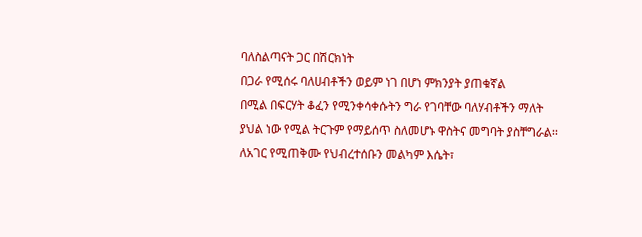ባለስልጣናት ጋር በሽርክነት
በጋራ የሚሰሩ ባለሀብቶችን ወይም ነገ በሆነ ምክንያት ያጠቁኛል
በሚል በፍርሃት ቆፈን የሚንቀሳቀሱትን ግራ የገባቸው ባለሃብቶችን ማለት
ያህል ነው የሚል ትርጉም የማይሰጥ ስለመሆኑ ዋስትና መግባት ያስቸግራል፡፡
ለአገር የሚጠቅሙ የህብረተሰቡን መልካም እሴት፣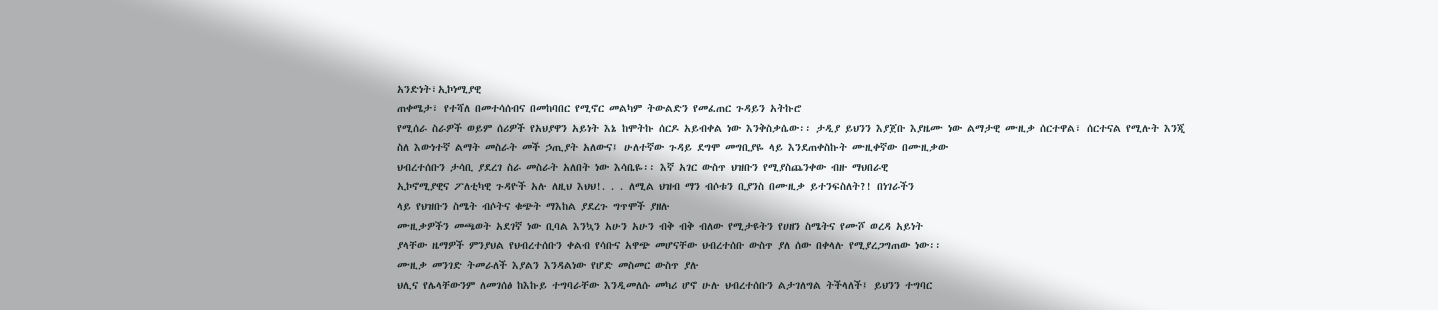አንድነት፣ኢኮነሚያዊ
ጠቀሜታ፣ የተሻለ በመተሳሰብና በመከባበር የሚኖር መልካም ትውልድን የመፈጠር ጉዳይን አትኩሮ
የሚሰራ ስራዎች ወይም ሰሪዎች የአህያዋን አይነት እኔ ከሞትኩ ሰርዶ አይብቀል ነው እንቅስቃሴው፡፡ ታዲያ ይህንን እያጀቡ እያዜሙ ነው ልማታዊ ሙዚቃ ሰርተዋል፣ ሰርተናል የሚሉት እንጂ
ስለ እውነተኛ ልማት መስራት መች ኃጢያት አለውና፤ ሁለተኛው ጉዳይ ደግሞ መግቢያዬ ላይ እንደጠቀስኩት ሙዚቀኛው በሙዚቃው
ህብረተሰቡን ታሳቢ ያደረገ ስራ መስራት አለበት ነው እሳቤዬ፡፡ እኛ አገር ውስጥ ህዝቡን የሚያስጨንቀው ብዙ ማህበራዊ
ኢኮኖሚያዊና ፖለቲካዊ ጉዳዮች አሉ ለዚህ እህህ!. . . ለሚል ህዝብ ማን ብሶቱን ቢያንስ በሙዚቃ ይተንፍስለት?! በነገራችን
ላይ የህዝቡን ስሜት ብሶትና ቁጭት ማእከል ያደረጉ ግጥሞች ያዘሉ
ሙዚቃዎችን መጫወት አደገኛ ነው ቢባል እንኳን አሁን አሁን ብቅ ብቅ ብለው የሚታዩትን የሀዘን ስሜትና የሙሾ ወረዳ አይነት
ያላቸው ዜማዎች ምንያህል የህብረተሰቡን ቀልብ የሳቡና አዋጭ መሆናቸው ህብረተሰቡ ውስጥ ያለ ሰው በቀላሉ የሚያረጋግጠው ነው፡፡
ሙዚቃ መንገድ ትመራለች እያልን እንዳልነው የሆድ መስመር ውስጥ ያሉ
ህሊና የሌላቸውንም ለመገሰፅ ከእኩይ ተግባራቸው እንዲመለሱ መካሪ ሆኖ ሁሉ ህብረተሰቡን ልታገለግል ትችላለች፤ ይህንን ተግባር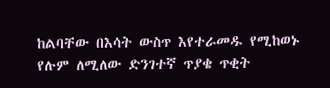ከልባቸው በእሳት ውስጥ እየተራመዱ የሚከወኑ የሉም ለሚለው ድንገተኛ ጥያቄ ጥቂት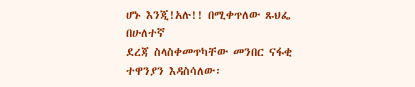ሆኑ እንጂ!አሉ!! በሚቀጥለው ጹህፌ በሁለተኛ
ደረጃ ስላስቀመጥካቸው መንበር ናፋቂ ተዋንያን እዳስሳለው፡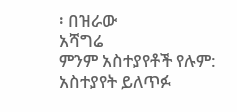፡ በዝራው
አሻግሬ
ምንም አስተያየቶች የሉም:
አስተያየት ይለጥፉ